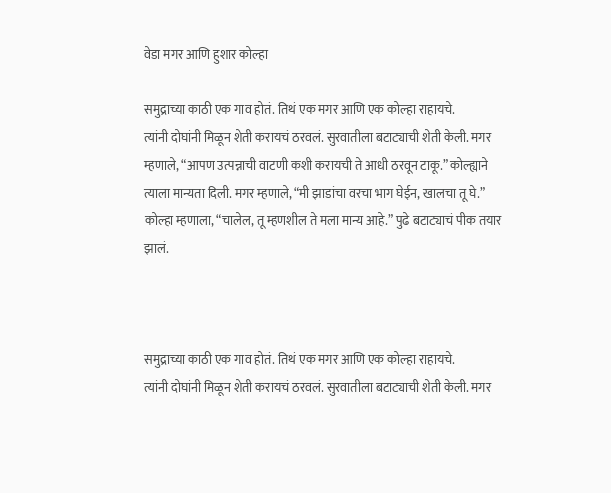वेडा मगर आणि हुशार कोल्हा

समुद्राच्या काठी एक गाव होतं. तिथं एक मगर आणि एक कोल्हा राहायचे.
त्यांनी दोघांनी मिळून शेती करायचं ठरवलं. सुरवातीला बटाट्याची शेती केली. मगर म्हणाले, “आपण उत्पन्नाची वाटणी कशी करायची ते आधी ठरवून टाकू.” कोल्ह्याने त्याला मान्यता दिली. मगर म्हणाले, “मी झाडांचा वरचा भाग घेईन, खालचा तू घे.” कोल्हा म्हणाला, “चालेल, तू म्हणशील ते मला मान्य आहे.” पुढे बटाट्याचं पीक तयार झालं.



समुद्राच्या काठी एक गाव होतं. तिथं एक मगर आणि एक कोल्हा राहायचे.
त्यांनी दोघांनी मिळून शेती करायचं ठरवलं. सुरवातीला बटाट्याची शेती केली. मगर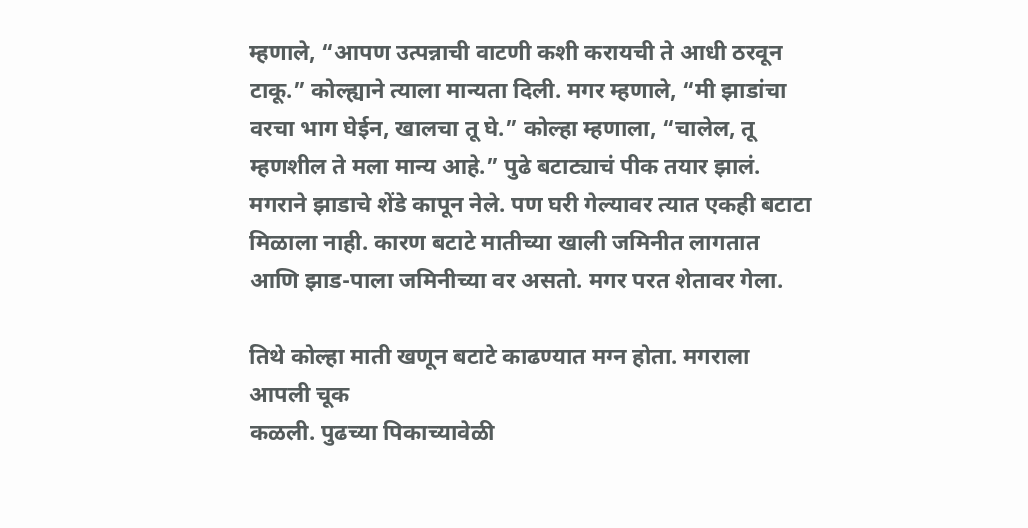म्हणाले, “आपण उत्पन्नाची वाटणी कशी करायची ते आधी ठरवून टाकू.” कोल्ह्याने त्याला मान्यता दिली. मगर म्हणाले, “मी झाडांचा वरचा भाग घेईन, खालचा तू घे.” कोल्हा म्हणाला, “चालेल, तू म्हणशील ते मला मान्य आहे.” पुढे बटाट्याचं पीक तयार झालं. मगराने झाडाचे शेंडे कापून नेले. पण घरी गेल्यावर त्यात एकही बटाटा मिळाला नाही. कारण बटाटे मातीच्या खाली जमिनीत लागतात आणि झाड-पाला जमिनीच्या वर असतो. मगर परत शेतावर गेला.

तिथे कोल्हा माती खणून बटाटे काढण्यात मग्न होता. मगराला आपली चूक
कळली. पुढच्या पिकाच्यावेळी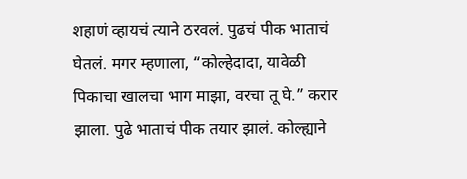शहाणं व्हायचं त्याने ठरवलं. पुढचं पीक भाताचं घेतलं. मगर म्हणाला, “कोल्हेदादा, यावेळी पिकाचा खालचा भाग माझा, वरचा तू घे.” करार झाला. पुढे भाताचं पीक तयार झालं. कोल्ह्याने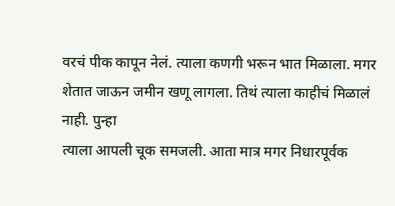वरचं पीक कापून नेलं. त्याला कणगी भरून भात मिळाला. मगर
शेतात जाऊन जमीन खणू लागला. तिथं त्याला काहीचं मिळालं नाही. पुन्हा
त्याला आपली चूक समजली. आता मात्र मगर निधारपूर्वक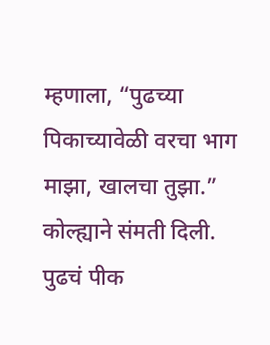म्हणाला, “पुढच्या पिकाच्यावेळी वरचा भाग माझा, खालचा तुझा.” कोल्ह्याने संमती दिली. पुढचं पीक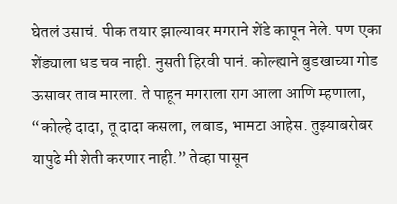घेतलं उसाचं. पीक तयार झाल्यावर मगराने शेंडे कापून नेले. पण एका शेंड्याला धड चव नाही. नुसती हिरवी पानं. कोल्ह्याने बुडखाच्या गोड ऊसावर ताव मारला. ते पाहून मगराला राग आला आणि म्हणाला, “कोल्हे दादा, तू दादा कसला, लबाड, भामटा आहेस. तुझ्याबरोबर यापुढे मी शेती करणार नाही.” तेव्हा पासून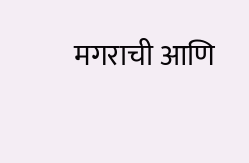मगराची आणि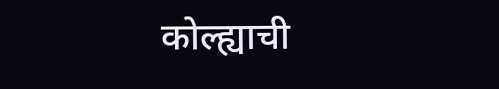कोल्ह्याची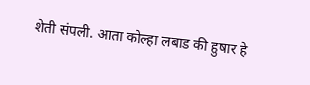शेती संपली. आता कोल्हा लबाड की हुषार हे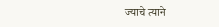ज्याचे त्याने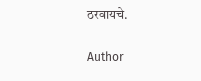ठरवायचे.

Author